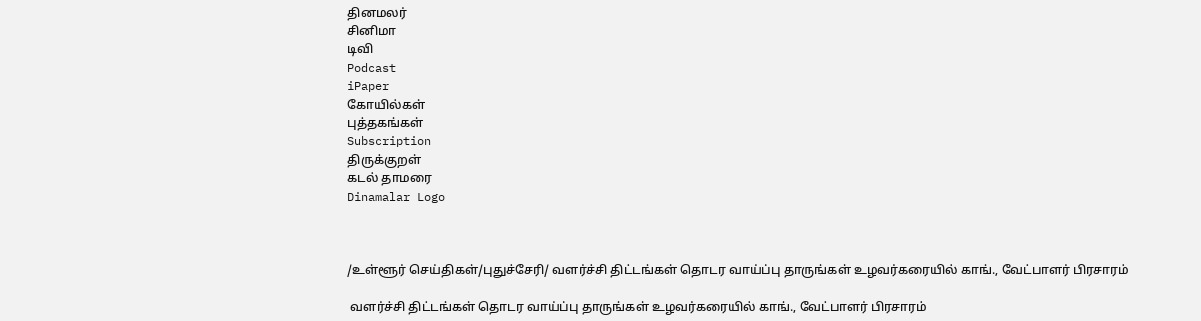தினமலர்
சினிமா
டிவி
Podcast
iPaper
கோயில்கள்
புத்தகங்கள்
Subscription
திருக்குறள்
கடல் தாமரை
Dinamalar Logo



/உள்ளூர் செய்திகள்/புதுச்சேரி/ வளர்ச்சி திட்டங்கள் தொடர வாய்ப்பு தாருங்கள் உழவர்கரையில் காங்., வேட்பாளர் பிரசாரம்

 வளர்ச்சி திட்டங்கள் தொடர வாய்ப்பு தாருங்கள் உழவர்கரையில் காங்., வேட்பாளர் பிரசாரம்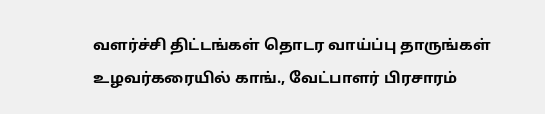வளர்ச்சி திட்டங்கள் தொடர வாய்ப்பு தாருங்கள் உழவர்கரையில் காங்., வேட்பாளர் பிரசாரம்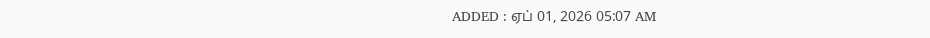ADDED : ஏப் 01, 2026 05:07 AM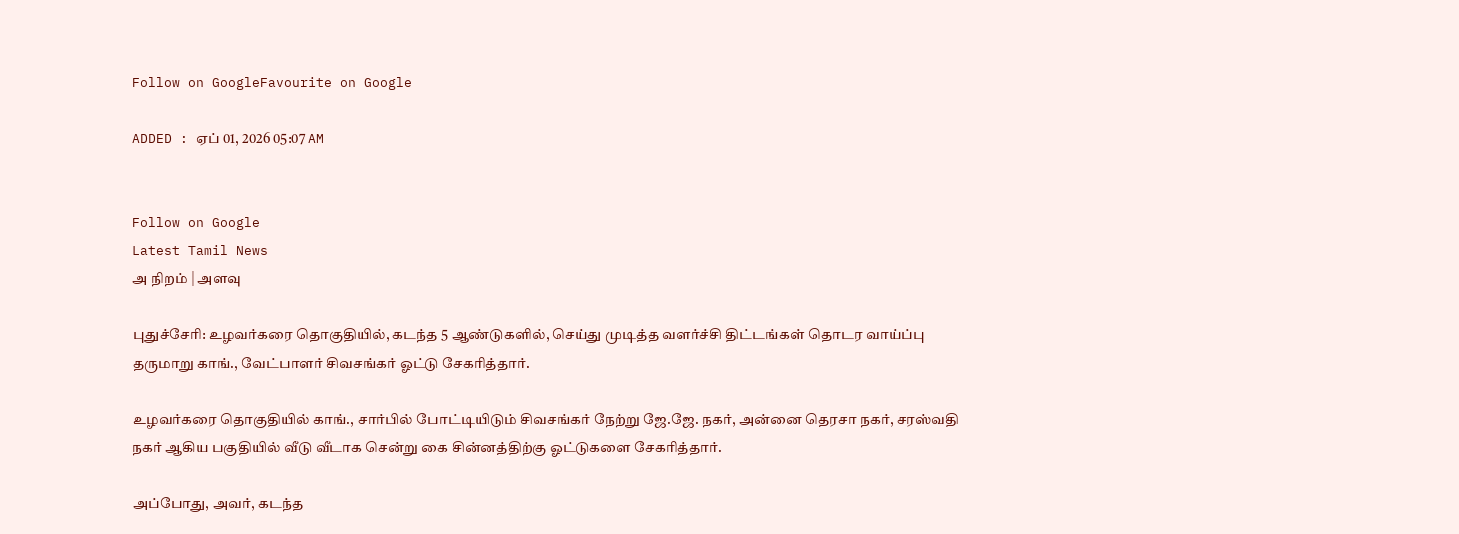Follow on GoogleFavourite on Google

ADDED : ஏப் 01, 2026 05:07 AM


Follow on Google
Latest Tamil News
அ நிறம் | அளவு

புதுச்சேரி: உழவர்கரை தொகுதியில், கடந்த 5 ஆண்டுகளில், செய்து முடித்த வளர்ச்சி திட்டங்கள் தொடர வாய்ப்பு தருமாறு காங்., வேட்பாளர் சிவசங்கர் ஓட்டு சேகரித்தார்.

உழவர்கரை தொகுதியில் காங்., சார்பில் போட்டியிடும் சிவசங்கர் நேற்று ஜே.ஜே. நகர், அன்னை தெரசா நகர், சரஸ்வதி நகர் ஆகிய பகுதியில் வீடு வீடாக சென்று கை சின்னத்திற்கு ஓட்டுகளை சேகரித்தார்.

அப்போது, அவர், கடந்த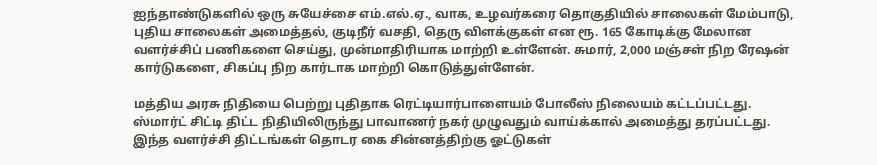ஐந்தாண்டுகளில் ஒரு சுயேச்சை எம்.எல்.ஏ., வாக, உழவர்கரை தொகுதியில் சாலைகள் மேம்பாடு, புதிய சாலைகள் அமைத்தல், குடிநீர் வசதி, தெரு விளக்குகள் என ரூ. 165 கோடிக்கு மேலான வளர்ச்சிப் பணிகளை செய்து, முன்மாதிரியாக மாற்றி உள்ளேன். சுமார், 2,000 மஞ்சள் நிற ரேஷன் கார்டுகளை, சிகப்பு நிற கார்டாக மாற்றி கொடுத்துள்ளேன்.

மத்திய அரசு நிதியை பெற்று புதிதாக ரெட்டியார்பாளையம் போலீஸ் நிலையம் கட்டப்பட்டது. ஸ்மார்ட் சிட்டி திட்ட நிதியிலிருந்து பாவாணர் நகர் முழுவதும் வாய்க்கால் அமைத்து தரப்பட்டது. இந்த வளர்ச்சி திட்டங்கள் தொடர கை சின்னத்திற்கு ஓட்டுகள்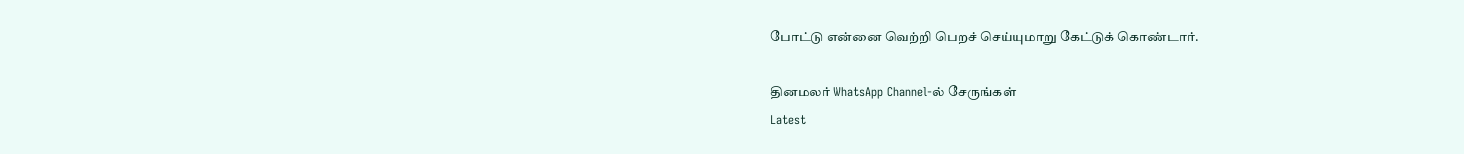போட்டு என்னை வெற்றி பெறச் செய்யுமாறு கேட்டுக் கொண்டார்.

தினமலர் WhatsApp Channel-ல் சேருங்கள்
Latest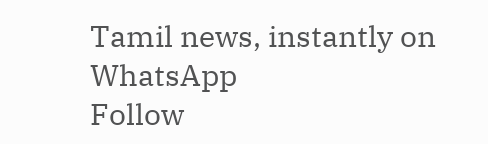Tamil news, instantly on WhatsApp
Follow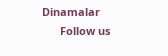Dinamalar
      Follow us